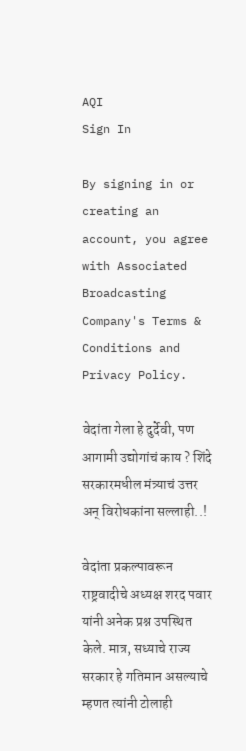AQI
Sign In

By signing in or creating an account, you agree with Associated Broadcasting Company's Terms & Conditions and Privacy Policy.

वेदांता गेला हे दुर्देवी, पण आगामी उद्योगांचं काय ? शिंदे सरकारमधील मंत्र्याचं उत्तर अन् विरोधकांना सल्लाही..!

वेदांता प्रकल्पावरून राष्ट्रवादीचे अध्यक्ष शरद पवार यांनी अनेक प्रश्न उपस्थित केले. मात्र, सध्याचे राज्य सरकार हे गतिमान असल्याचे म्हणत त्यांनी टोलाही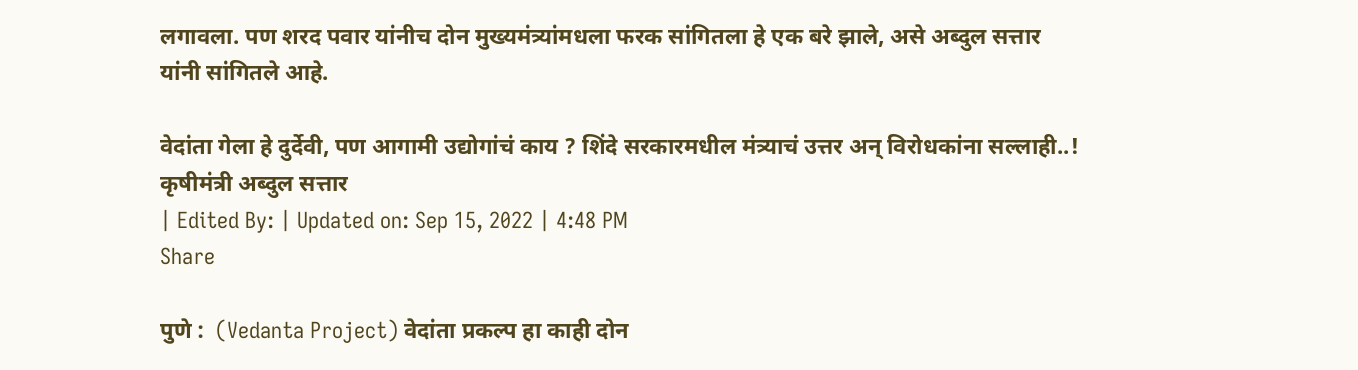लगावला. पण शरद पवार यांनीच दोन मुख्यमंत्र्यांमधला फरक सांगितला हे एक बरे झाले, असे अब्दुल सत्तार यांनी सांगितले आहे.

वेदांता गेला हे दुर्देवी, पण आगामी उद्योगांचं काय ? शिंदे सरकारमधील मंत्र्याचं उत्तर अन् विरोधकांना सल्लाही..!
कृषीमंत्री अब्दुल सत्तार
| Edited By: | Updated on: Sep 15, 2022 | 4:48 PM
Share

पुणे :  (Vedanta Project) वेदांता प्रकल्प हा काही दोन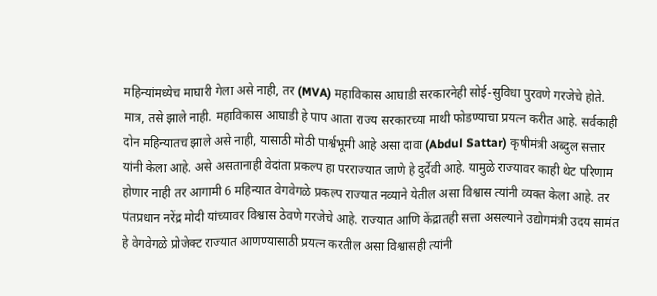महिन्यांमध्येच माघारी गेला असे नाही, तर (MVA) महाविकास आघाडी सरकारनेही सोई-सुविधा पुरवणे गरजेचे होते. मात्र, तसे झाले नाही. महाविकास आघाडी हे पाप आता राज्य सरकारच्या माथी फोडण्याचा प्रयत्न करीत आहे. सर्वकाही दोन महिन्यातच झाले असे नाही, यासाठी मोठी पार्श्वभूमी आहे असा दावा (Abdul Sattar) कृषीमंत्री अब्दुल सत्तार यांनी केला आहे. असे असतानाही वेदांता प्रकल्प हा परराज्यात जाणे हे दुर्देवी आहे. यामुळे राज्यावर काही थेट परिणाम होणार नाही तर आगामी 6 महिन्यात वेगवेगळे प्रकल्प राज्यात नव्याने येतील असा विश्वास त्यांनी व्यक्त केला आहे. तर पंतप्रधान नरेंद्र मोदी यांच्यावर विश्वास ठेवणे गरजेचे आहे. राज्यात आणि केंद्रातही सत्ता असल्याने उद्योगमंत्री उदय सामंत हे वेगवेगळे प्रोजेक्ट राज्यात आणण्यासाठी प्रयत्न करतील असा विश्वासही त्यांनी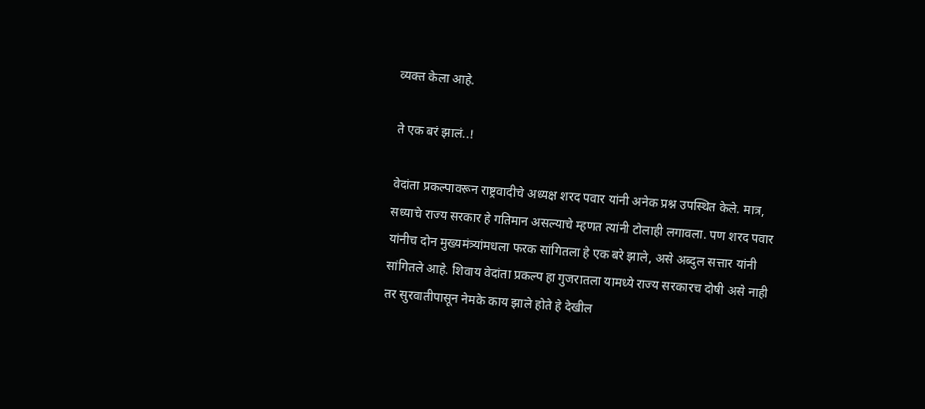व्यक्त केला आहे.

ते एक बरं झालं..!

वेदांता प्रकल्पावरून राष्ट्रवादीचे अध्यक्ष शरद पवार यांनी अनेक प्रश्न उपस्थित केले. मात्र, सध्याचे राज्य सरकार हे गतिमान असल्याचे म्हणत त्यांनी टोलाही लगावला. पण शरद पवार यांनीच दोन मुख्यमंत्र्यांमधला फरक सांगितला हे एक बरे झाले, असे अब्दुल सत्तार यांनी सांगितले आहे. शिवाय वेदांता प्रकल्प हा गुजरातला यामध्ये राज्य सरकारच दोषी असे नाही तर सुरवातीपासून नेमके काय झाले होते हे देखील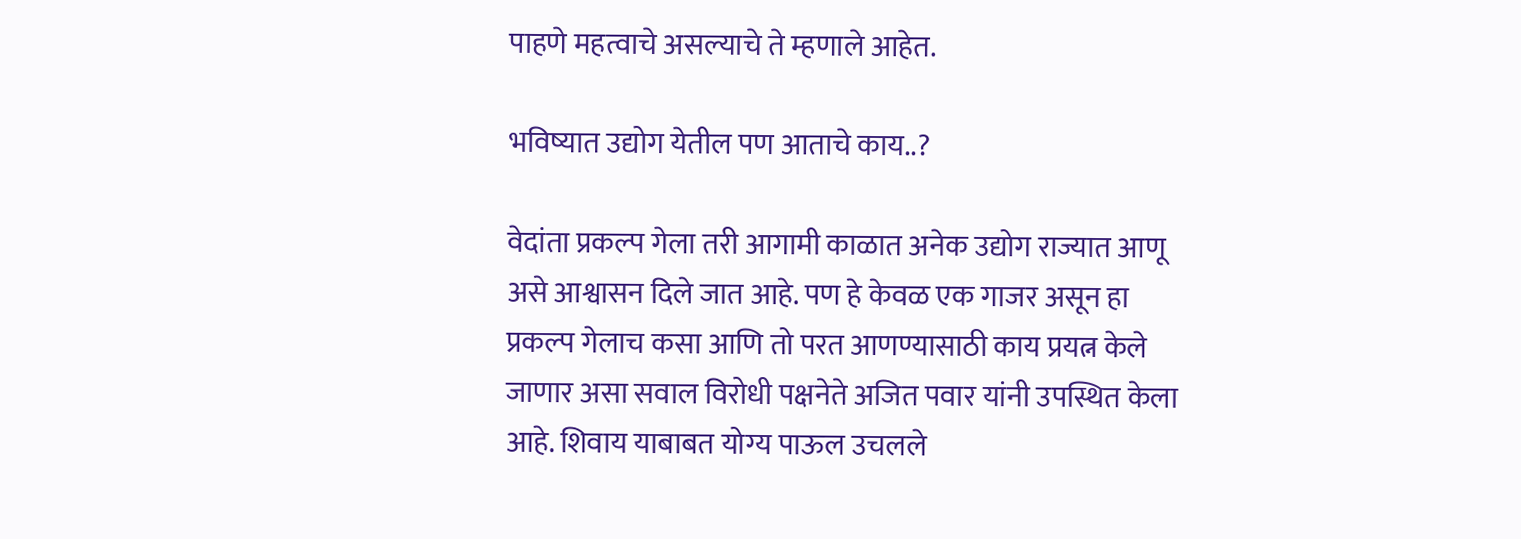पाहणे महत्वाचे असल्याचे ते म्हणाले आहेत.

भविष्यात उद्योग येतील पण आताचे काय..?

वेदांता प्रकल्प गेला तरी आगामी काळात अनेक उद्योग राज्यात आणू असे आश्वासन दिले जात आहे. पण हे केवळ एक गाजर असून हा प्रकल्प गेलाच कसा आणि तो परत आणण्यासाठी काय प्रयत्न केले जाणार असा सवाल विरोधी पक्षनेते अजित पवार यांनी उपस्थित केला आहे. शिवाय याबाबत योग्य पाऊल उचलले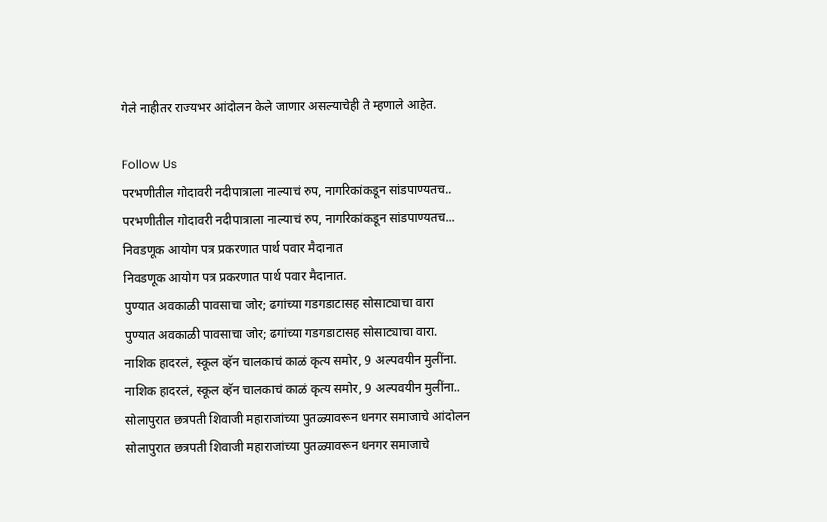गेले नाहीतर राज्यभर आंदोलन केले जाणार असल्याचेही ते म्हणाले आहेत.

Follow Us
परभणीतील गोदावरी नदीपात्राला नाल्याचं रुप, नागरिकांकडून सांडपाण्यतच..
परभणीतील गोदावरी नदीपात्राला नाल्याचं रुप, नागरिकांकडून सांडपाण्यतच...
निवडणूक आयोग पत्र प्रकरणात पार्थ पवार मैदानात
निवडणूक आयोग पत्र प्रकरणात पार्थ पवार मैदानात.
पुण्यात अवकाळी पावसाचा जोर; ढगांच्या गडगडाटासह सोसाट्याचा वारा
पुण्यात अवकाळी पावसाचा जोर; ढगांच्या गडगडाटासह सोसाट्याचा वारा.
नाशिक हादरलं, स्कूल व्हॅन चालकाचं काळं कृत्य समोर, 9 अल्पवयीन मुलींना.
नाशिक हादरलं, स्कूल व्हॅन चालकाचं काळं कृत्य समोर, 9 अल्पवयीन मुलींना..
सोलापुरात छत्रपती शिवाजी महाराजांच्या पुतळ्यावरून धनगर समाजाचे आंदोलन
सोलापुरात छत्रपती शिवाजी महाराजांच्या पुतळ्यावरून धनगर समाजाचे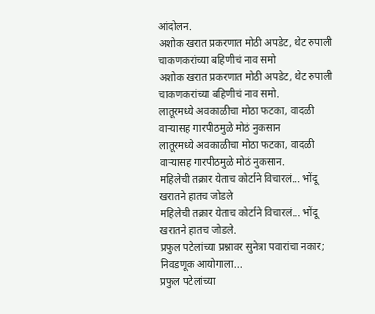आंदोलन.
अशोक खरात प्रकरणात मोठी अपडेट, थेट रुपाली चाकणकरांच्या बहिणीचं नाव समो
अशोक खरात प्रकरणात मोठी अपडेट, थेट रुपाली चाकणकरांच्या बहिणीचं नाव समो.
लातूरमध्ये अवकाळीचा मोठा फटका, वादळी वाऱ्यासह गारपीठमुळे मोठं नुकसान
लातूरमध्ये अवकाळीचा मोठा फटका, वादळी वाऱ्यासह गारपीठमुळे मोठं नुकसान.
महिलेची तक्रार येताच कोर्टाने विचारलं... भोंदू खरातने हातच जोडले
महिलेची तक्रार येताच कोर्टाने विचारलं... भोंदू खरातने हातच जोडले.
प्रफुल पटेलांच्या प्रश्नावर सुनेत्रा पवारांचा नकार; निवडणूक आयोगाला...
प्रफुल पटेलांच्या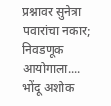प्रश्नावर सुनेत्रा पवारांचा नकार; निवडणूक आयोगाला....
भोंदू अशोक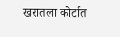खरातला कोर्टात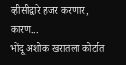व्हीसीद्वारे हजर करणार, कारण...
भोंदू अशोक खरातला कोर्टात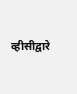व्हीसीद्वारे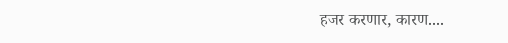हजर करणार, कारण....